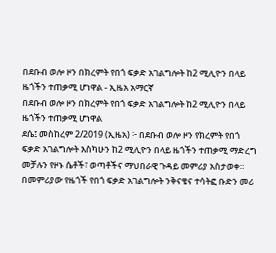በደቡብ ወሎ ዞን በክረምት የበጎ ፍቃድ አገልግሎት ከ2 ሚሊዮን በላይ ዜጎችን ተጠቃሚ ሆነዋል - ኢዜአ አማርኛ
በደቡብ ወሎ ዞን በክረምት የበጎ ፍቃድ አገልግሎት ከ2 ሚሊዮን በላይ ዜጎችን ተጠቃሚ ሆነዋል
ደሴ፤ መስከረም 2/2019 (ኢዜአ) ፦ በደቡብ ወሎ ዞን የክረምት የበጎ ፍቃድ አገልግሎት እስካሁን ከ2 ሚሊዮን በላይ ዜጎችን ተጠቃሚ ማድረግ መቻሉን የዞኑ ሴቶች፣ ወጣቶችና ማህበራዊ ጉዳይ መምሪያ አስታወቀ።
በመምሪያው የዜጎች የበጎ ፍቃድ አገልግሎት ንቅናቄና ተሳትፎ ቡድን መሪ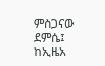ምስጋናው ደምሴ፤ ከኢዜአ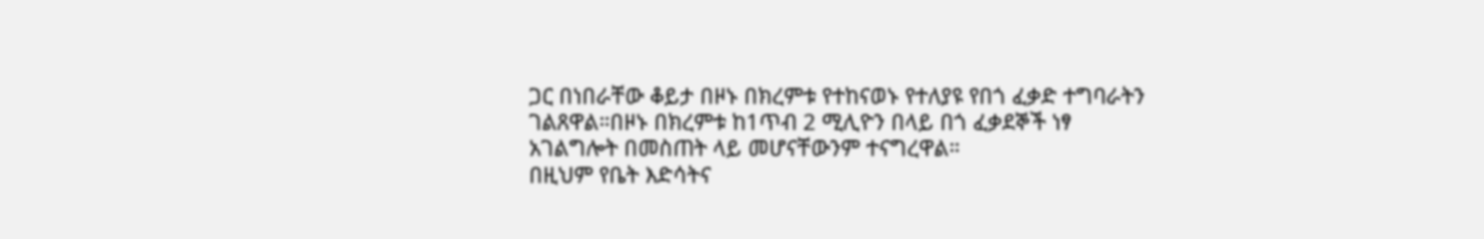ጋር በነበራቸው ቆይታ በዞኑ በክረምቱ የተከናወኑ የተለያዩ የበጎ ፈቃድ ተግባራትን ገልጸዋል።በዞኑ በክረምቱ ከ1ጥብ 2 ሚሊዮን በላይ በጎ ፈቃደኞች ነፃ አገልግሎት በመስጠት ላይ መሆናቸውንም ተናግረዋል።
በዚህም የቤት እድሳትና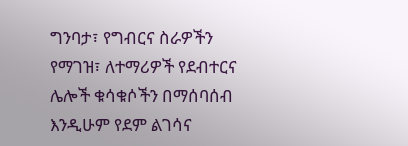ግንባታ፣ የግብርና ስራዎችን የማገዝ፣ ለተማሪዎች የደብተርና ሌሎች ቁሳቁሶችን በማሰባሰብ እንዲሁም የደም ልገሳና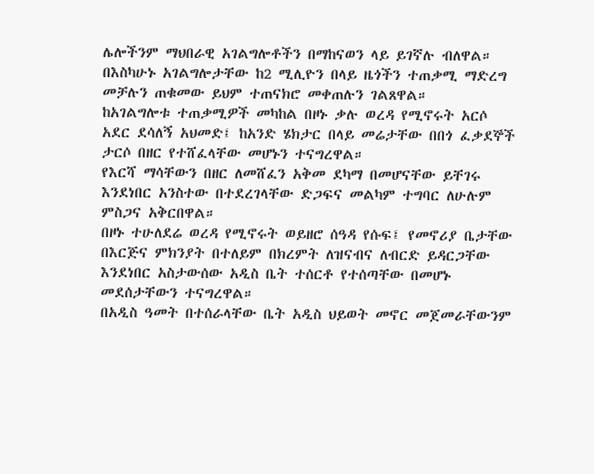ሌሎችንም ማህበራዊ አገልግሎቶችን በማከናወን ላይ ይገኛሉ ብለዋል።
በእስካሁኑ አገልግሎታቸው ከ2 ሚሊዮን በላይ ዜጎችን ተጠቃሚ ማድረግ መቻሉን ጠቁመው ይህም ተጠናክሮ መቀጠሉን ገልጸዋል።
ከአገልግሎቱ ተጠቃሚዎች መካከል በዞኑ ቃሉ ወረዳ የሚኖሩት አርሶ አደር ደሳለኝ አህመድ፤ ከአንድ ሄክታር በላይ መሬታቸው በበጎ ፈቃደኞች ታርሶ በዘር የተሸፈላቸው መሆኑን ተናግረዋል።
የእርሻ ማሳቸውን በዘር ለመሸፈን አቅመ ደካማ በመሆናቸው ይቸገሩ እንደነበር አንስተው በተደረገላቸው ድጋፍና መልካም ተግባር ለሁሉም ምስጋና አቅርበዋል።
በዞኑ ተሁለደሬ ወረዳ የሚኖሩት ወይዘሮ ሰዓዳ የሱፍ፤ የመኖሪያ ቤታቸው በእርጅና ምክንያት በተለይም በክረምት ለዝናብና ለብርድ ይዳርጋቸው እንደነበር አስታውሰው አዲስ ቤት ተሰርቶ የተሰጣቸው በመሆኑ መደሰታቸውን ተናግረዋል።
በአዲስ ዓመት በተሰራላቸው ቤት አዲስ ህይወት መኖር መጀመራቸውንም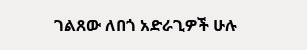ገልጸው ለበጎ አድራጊዎች ሁሉ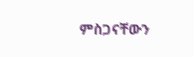ምስጋናቸውን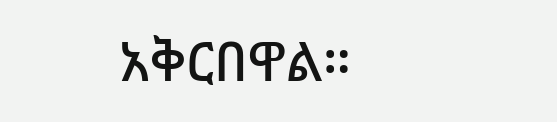አቅርበዋል።